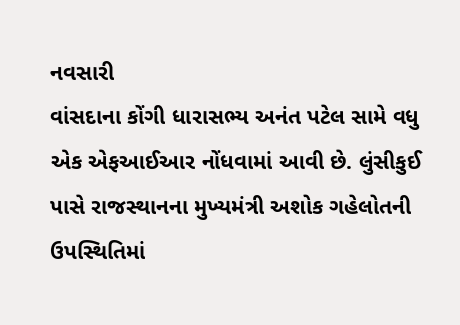નવસારી
વાંસદાના કોંગી ધારાસભ્ય અનંત પટેલ સામે વધુ એક એફઆઈઆર નોંધવામાં આવી છે. લુંસીકુઈ પાસે રાજસ્થાનના મુખ્યમંત્રી અશોક ગહેલોતની ઉપસ્થિતિમાં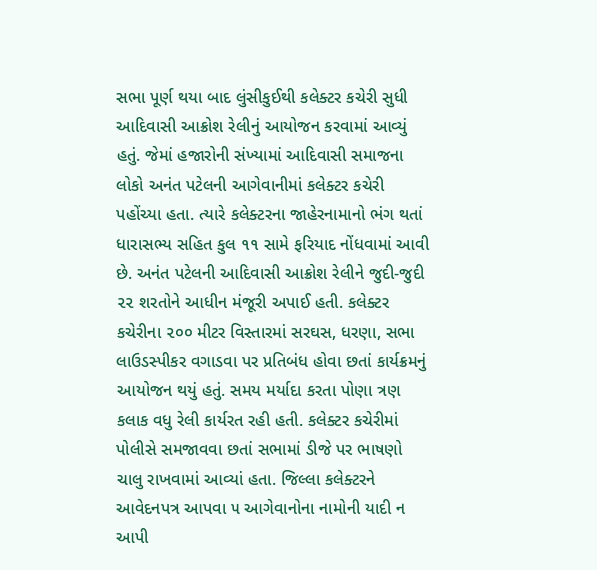સભા પૂર્ણ થયા બાદ લુંસીકુઈથી કલેક્ટર કચેરી સુધી આદિવાસી આક્રોશ રેલીનું આયોજન કરવામાં આવ્યું હતું. જેમાં હજારોની સંખ્યામાં આદિવાસી સમાજના લોકો અનંત પટેલની આગેવાનીમાં કલેક્ટર કચેરી પહોંચ્યા હતા. ત્યારે કલેક્ટરના જાહેરનામાનો ભંગ થતાં ધારાસભ્ય સહિત કુલ ૧૧ સામે ફરિયાદ નોંધવામાં આવી છે. અનંત પટેલની આદિવાસી આક્રોશ રેલીને જુદી-જુદી ૨૨ શરતોને આધીન મંજૂરી અપાઈ હતી. કલેક્ટર કચેરીના ૨૦૦ મીટર વિસ્તારમાં સરઘસ, ધરણા, સભા લાઉડસ્પીકર વગાડવા પર પ્રતિબંધ હોવા છતાં કાર્યક્રમનું આયોજન થયું હતું. સમય મર્યાદા કરતા પોણા ત્રણ કલાક વધુ રેલી કાર્યરત રહી હતી. કલેક્ટર કચેરીમાં પોલીસે સમજાવવા છતાં સભામાં ડીજે પર ભાષણો ચાલુ રાખવામાં આવ્યાં હતા. જિલ્લા કલેક્ટરને આવેદનપત્ર આપવા ૫ આગેવાનોના નામોની યાદી ન આપી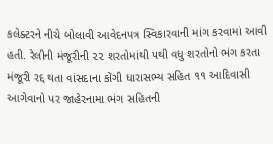કલેક્ટરને નીચે બોલાવી આવેદનપત્ર સ્વિકારવાની માંગ કરવામાં આવી હતી. રેલીની મંજૂરીની ૨૨ શરતોમાંથી ૫થી વધુ શરતોનો ભંગ કરતા મંજૂરી રદ્દ થતા વાંસદાના કોંગી ધારાસભ્ય સહિત ૧૧ આદિવાસી આગેવાનો પર જાહેરનામા ભંગ સહિતની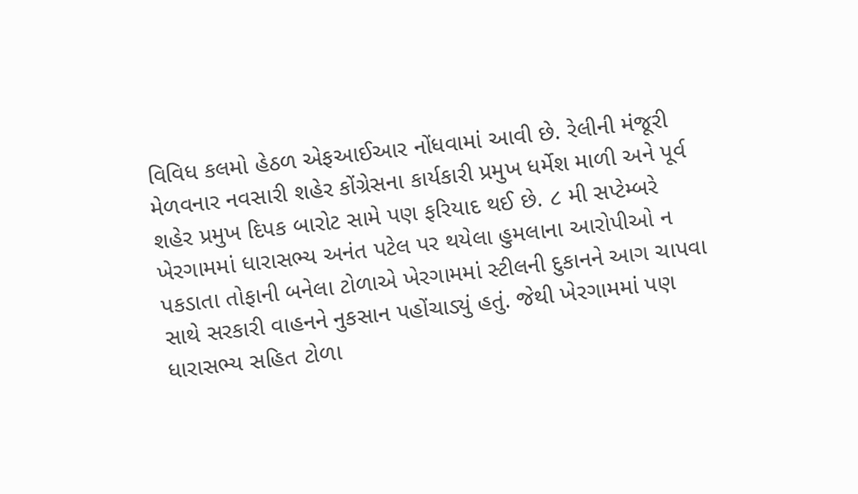વિવિધ કલમો હેઠળ એફઆઈઆર નોંધવામાં આવી છે. રેલીની મંજૂરી મેળવનાર નવસારી શહેર કોંગ્રેસના કાર્યકારી પ્રમુખ ધર્મેશ માળી અને પૂર્વ શહેર પ્રમુખ દિપક બારોટ સામે પણ ફરિયાદ થઈ છે. ૮ મી સપ્ટેમ્બરે ખેરગામમાં ધારાસભ્ય અનંત પટેલ પર થયેલા હુમલાના આરોપીઓ ન પકડાતા તોફાની બનેલા ટોળાએ ખેરગામમાં સ્ટીલની દુકાનને આગ ચાપવા સાથે સરકારી વાહનને નુકસાન પહોંચાડ્યું હતું. જેથી ખેરગામમાં પણ ધારાસભ્ય સહિત ટોળા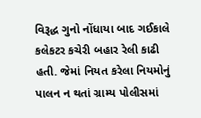વિરૂદ્ધ ગુનો નોંધાયા બાદ ગઈકાલે કલેકટર કચેરી બહાર રેલી કાઢી હતી. જેમાં નિયત કરેલા નિયમોનું પાલન ન થતાં ગ્રામ્ય પોલીસમાં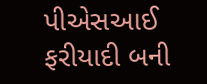પીએસઆઈ ફરીયાદી બની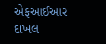એફઆઈઆર દાખલ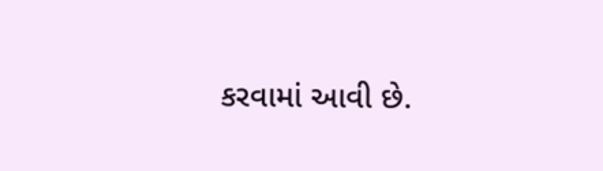કરવામાં આવી છે.